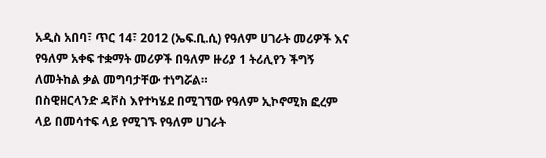አዲስ አበባ፣ ጥር 14፣ 2012 (ኤፍ.ቢ.ሲ) የዓለም ሀገራት መሪዎች እና የዓለም አቀፍ ተቋማት መሪዎች በዓለም ዙሪያ 1 ትሪሊየን ችግኝ ለመትከል ቃል መግባታቸው ተነግሯል።
በስዊዘርላንድ ዳቮስ እየተካሄደ በሚገኘው የዓለም ኢኮኖሚክ ፎረም ላይ በመሳተፍ ላይ የሚገኙ የዓለም ሀገራት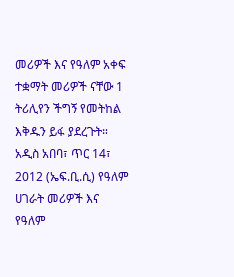መሪዎች እና የዓለም አቀፍ ተቋማት መሪዎች ናቸው 1 ትሪሊየን ችግኝ የመትከል እቅዱን ይፋ ያደረጉት።
አዲስ አበባ፣ ጥር 14፣ 2012 (ኤፍ.ቢ.ሲ) የዓለም ሀገራት መሪዎች እና የዓለም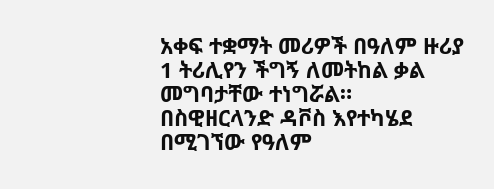አቀፍ ተቋማት መሪዎች በዓለም ዙሪያ 1 ትሪሊየን ችግኝ ለመትከል ቃል መግባታቸው ተነግሯል።
በስዊዘርላንድ ዳቮስ እየተካሄደ በሚገኘው የዓለም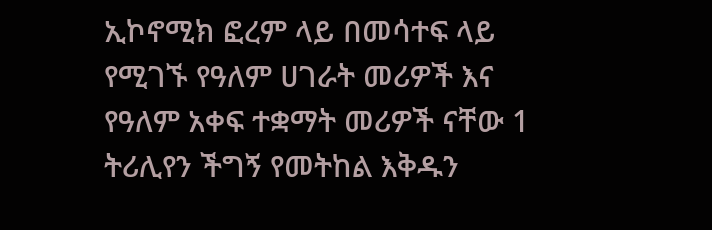ኢኮኖሚክ ፎረም ላይ በመሳተፍ ላይ የሚገኙ የዓለም ሀገራት መሪዎች እና የዓለም አቀፍ ተቋማት መሪዎች ናቸው 1 ትሪሊየን ችግኝ የመትከል እቅዱን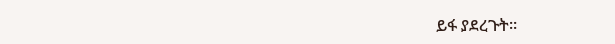ይፋ ያደረጉት።